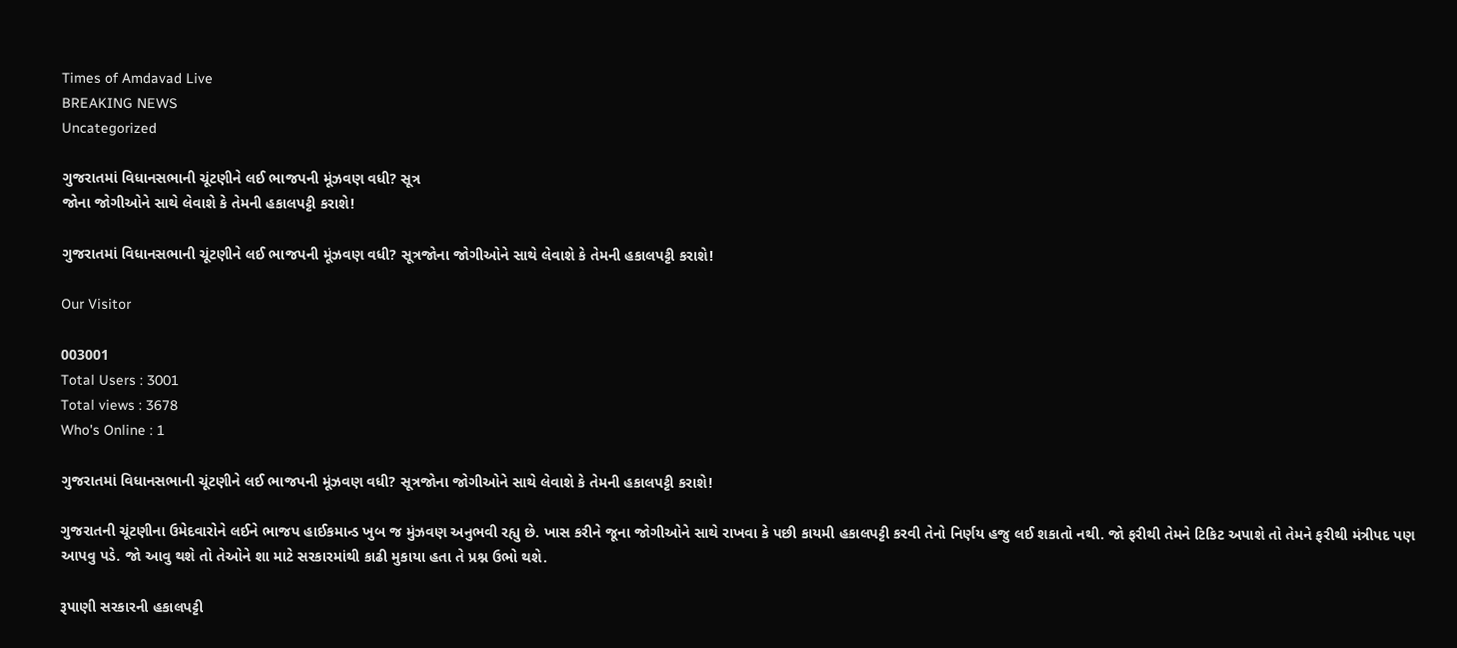Times of Amdavad Live
BREAKING NEWS
Uncategorized

ગુજરાતમાં વિધાનસભાની ચૂંટણીને લઈ ભાજપની મૂંઝવણ વધી? સૂત્ર
જોના જોગીઓને સાથે લેવાશે કે તેમની હકાલપટ્ટી કરાશે!

ગુજરાતમાં વિધાનસભાની ચૂંટણીને લઈ ભાજપની મૂંઝવણ વધી? સૂત્રજોના જોગીઓને સાથે લેવાશે કે તેમની હકાલપટ્ટી કરાશે!

Our Visitor

003001
Total Users : 3001
Total views : 3678
Who's Online : 1

ગુજરાતમાં વિધાનસભાની ચૂંટણીને લઈ ભાજપની મૂંઝવણ વધી? સૂત્રજોના જોગીઓને સાથે લેવાશે કે તેમની હકાલપટ્ટી કરાશે!

ગુજરાતની ચૂંટણીના ઉમેદવારોને લઈને ભાજપ હાઈકમાન્ડ ખુબ જ મુંઝવણ અનુભવી રહ્યુ છે. ખાસ કરીને જૂના જોગીઓને સાથે રાખવા કે પછી કાયમી હકાલપટ્ટી કરવી તેનો નિર્ણય હજુ લઈ શકાતો નથી. જો ફરીથી તેમને ટિકિટ અપાશે તો તેમને ફરીથી મંત્રીપદ પણ આપવુ પડે. જો આવુ થશે તો તેઓને શા માટે સરકારમાંથી કાઢી મુકાયા હતા તે પ્રશ્ન ઉભો થશે.

રૂપાણી સરકારની હકાલપટ્ટી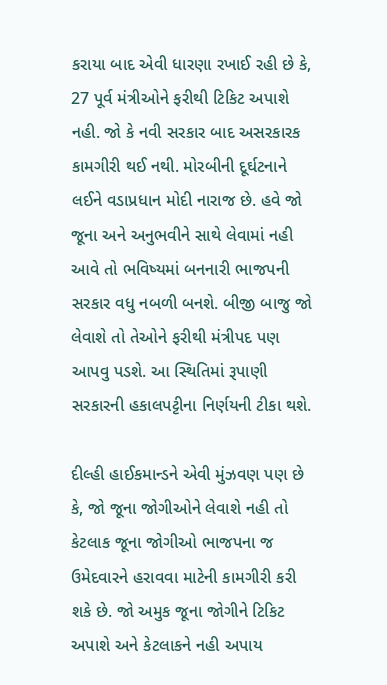કરાયા બાદ એવી ધારણા રખાઈ રહી છે કે, 27 પૂર્વ મંત્રીઓને ફરીથી ટિકિટ અપાશે નહી. જો કે નવી સરકાર બાદ અસરકારક કામગીરી થઈ નથી. મોરબીની દૂર્ઘટનાને લઈને વડાપ્રધાન મોદી નારાજ છે. હવે જો જૂના અને અનુભવીને સાથે લેવામાં નહી આવે તો ભવિષ્યમાં બનનારી ભાજપની સરકાર વધુ નબળી બનશે. બીજી બાજુ જો લેવાશે તો તેઓને ફરીથી મંત્રીપદ પણ આપવુ પડશે. આ સ્થિતિમાં રૂપાણી સરકારની હકાલપટ્ટીના નિર્ણયની ટીકા થશે.

દીલ્હી હાઈકમાન્ડને એવી મુંઝવણ પણ છે કે, જો જૂના જોગીઓને લેવાશે નહી તો કેટલાક જૂના જોગીઓ ભાજપના જ ઉમેદવારને હરાવવા માટેની કામગીરી કરી શકે છે. જો અમુક જૂના જોગીને ટિકિટ અપાશે અને કેટલાકને નહી અપાય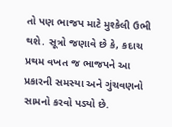તો પણ ભાજપ માટે મુશ્કેલી ઉભી થશે. સૂત્રો જણાવે છે કે, કદાચ પ્રથમ વખત જ ભાજપને આ પ્રકારની સમસ્યા અને ગુંચવણનો સામનો કરવો પડ્યો છે.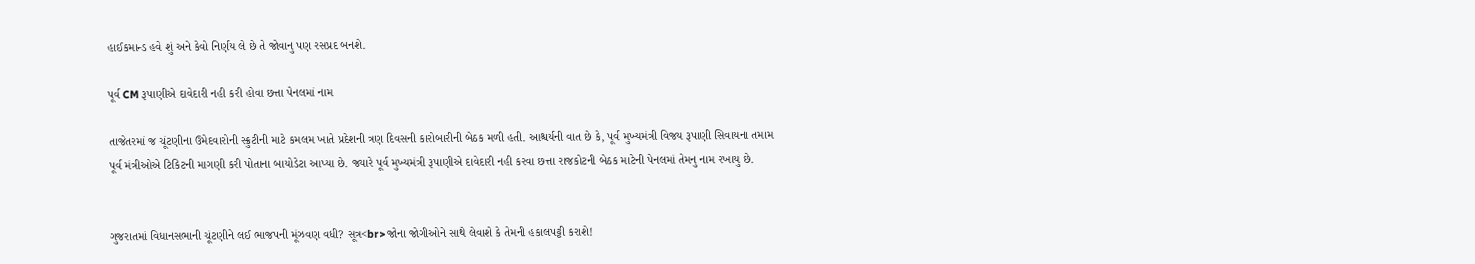હાઈકમાન્ડ હવે શું અને કેવો નિર્ણય લે છે તે જોવાનુ પણ રસપ્રદ બનશે.

પૂર્વ CM રૂપાણીએ દાવેદારી નહી કરી હોવા છત્તા પેનલમાં નામ

તાજેતરમાં જ ચૂંટણીના ઉમેદવારોની સ્ક્રુટીની માટે કમલમ ખાતે પ્રદેશની ત્રણ દિવસની કારોબારીની બેઠક મળી હતી. આશ્ચર્યની વાત છે કે, પૂર્વ મુખ્યમંત્રી વિજય રૂપાણી સિવાયના તમામ પૂર્વ મંત્રીઓએ ટિકિટની માગણી કરી પોતાના બાયોડેટા આપ્યા છે. જ્યારે પૂર્વ મુખ્યમંત્રી રૂપાણીએ દાવેદારી નહી કરવા છત્તા રાજકોટની બેઠક માટેની પેનલમાં તેમનુ નામ રખાયુ છે.


ગુજરાતમાં વિધાનસભાની ચૂંટણીને લઈ ભાજપની મૂંઝવણ વધી? સૂત્ર<br>જોના જોગીઓને સાથે લેવાશે કે તેમની હકાલપટ્ટી કરાશે!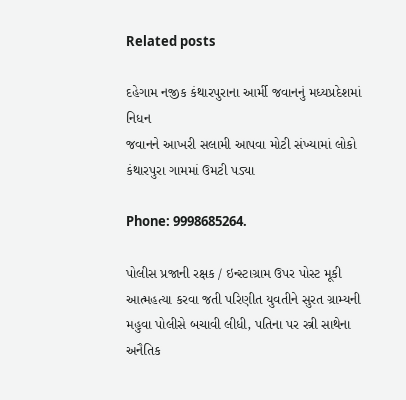Related posts

દહેગામ નજીક કંથારપુરાના આર્મી જવાનનું મધ્યપ્રદેશમાં નિધન
જવાનને આખરી સલામી આપવા મોટી સંખ્યામાં લોકો કંથારપુરા ગામમાં ઉમટી પડ્યા

Phone: 9998685264.

પોલીસ પ્રજાની રક્ષક / ઇન્સ્ટાગ્રામ ઉપર પોસ્ટ મૂકી આત્મહત્યા કરવા જતી પરિણીત યુવતીને સુરત ગ્રામ્યની મહુવા પોલીસે બચાવી લીધી, પતિના પર સ્ત્રી સાથેના અનૈતિક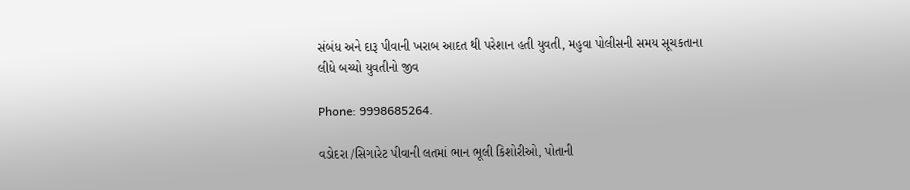સંબંધ અને દારૂ પીવાની ખરાબ આદત થી પરેશાન હતી યુવતી, મહુવા પોલીસની સમય સૂચકતાના લીધે બચ્યો યુવતીનો જીવ

Phone: 9998685264.

વડોદરા /સિગારેટ પીવાની લતમાં ભાન ભૂલી કિશોરીઓ, પોતાની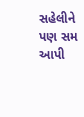સહેલીને પણ સમ આપી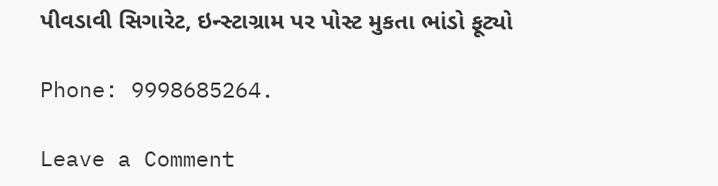પીવડાવી સિગારેટ, ઇન્સ્ટાગ્રામ પર પોસ્ટ મુકતા ભાંડો ફૂટ્યો

Phone: 9998685264.

Leave a Comment